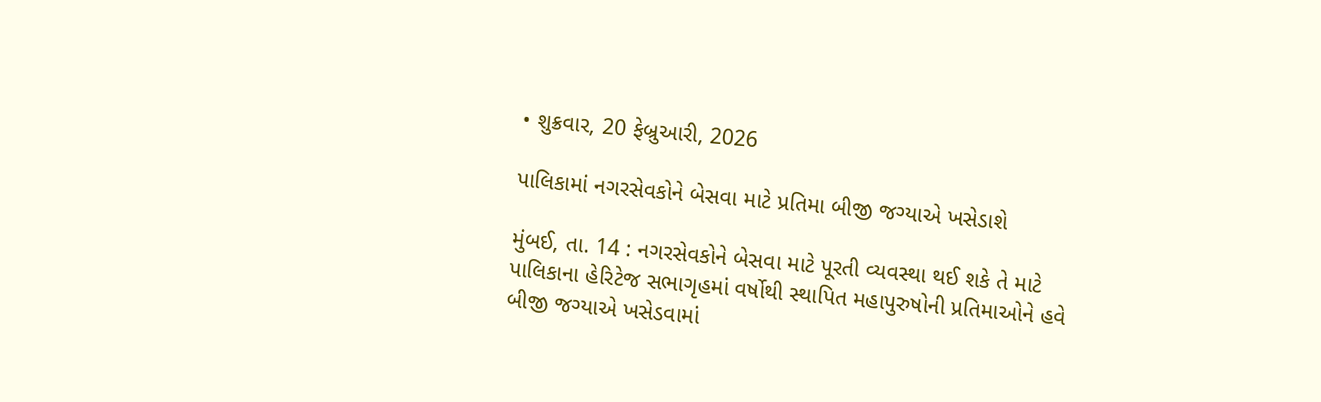• શુક્રવાર, 20 ફેબ્રુઆરી, 2026

પાલિકામાં નગરસેવકોને બેસવા માટે પ્રતિમા બીજી જગ્યાએ ખસેડાશે

મુંબઈ, તા. 14 : નગરસેવકોને બેસવા માટે પૂરતી વ્યવસ્થા થઈ શકે તે માટે પાલિકાના હેરિટેજ સભાગૃહમાં વર્ષોથી સ્થાપિત મહાપુરુષોની પ્રતિમાઓને હવે બીજી જગ્યાએ ખસેડવામાં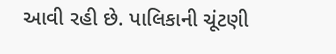આવી રહી છે. પાલિકાની ચૂંટણી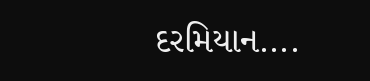દરમિયાન....